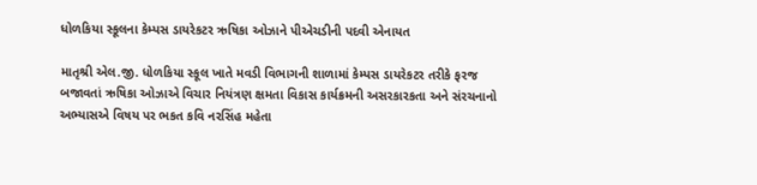ધોળકિયા સ્કૂલના કેમ્પસ ડાયરેકટર ઋષિકા ઓઝાને પીએચડીની પદવી એનાયત

માતૃશ્રી એલ.જી. ધોળકિયા સ્કૂલ ખાતે મવડી વિભાગની શાળામાં કેમ્પસ ડાયરેકટર તરીકે ફરજ બજાવતાં ઋષિકા ઓઝાએ વિચાર નિયંત્રણ ક્ષમતા વિકાસ કાર્યક્રમની અસરકારકતા અને સંરચનાનો અભ્યાસએ વિષય પર ભકત કવિ નરસિંહ મહેતા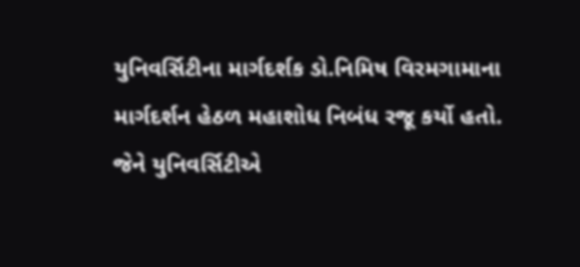યુનિવર્સિટીના માર્ગદર્શક ડો.નિમિષ વિરમગામાના માર્ગદર્શન હેઠળ મહાશોધ નિબંધ રજૂ કર્યો હતો. જેને યુનિવર્સિટીએ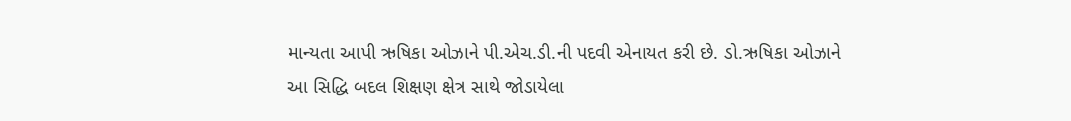માન્યતા આપી ઋષિકા ઓઝાને પી.એચ.ડી.ની પદવી એનાયત કરી છે. ડો.ઋષિકા ઓઝાને આ સિદ્ધિ બદલ શિક્ષણ ક્ષેત્ર સાથે જોડાયેલા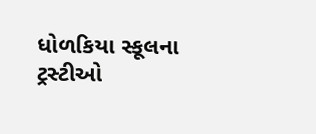ધોળકિયા સ્કૂલના ટ્રસ્ટીઓ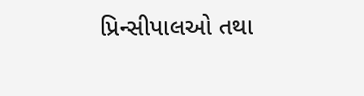પ્રિન્સીપાલઓ તથા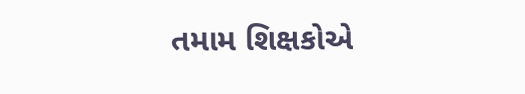તમામ શિક્ષકોએ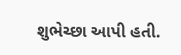શુભેચ્છા આપી હતી.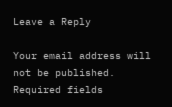Leave a Reply

Your email address will not be published. Required fields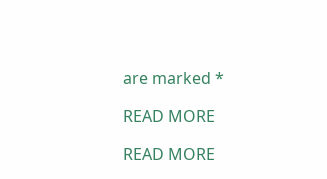are marked *

READ MORE

READ MORE